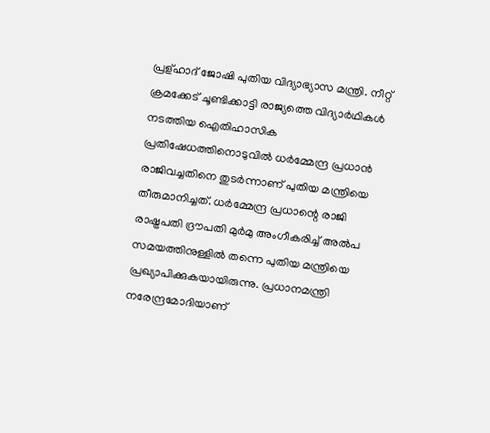പ്രള്ഹാദ് ജോഷി പുതിയ വിദ്യാഭ്യാസ മന്ത്രി. നീറ്റ് ക്രമക്കേട് ചൂണ്ടിക്കാട്ടി രാജ്യത്തെ വിദ്യാര്‍ഥികള്‍ നടത്തിയ ഐതിഹാസിക പ്രതിഷേധത്തിനൊടുവില്‍ ധര്‍മ്മേന്ദ്ര പ്രധാന്‍ രാജിവച്ചതിനെ തുടര്‍ന്നാണ് പുതിയ മന്ത്രിയെ തീരുമാനിച്ചത്. ധര്‍മ്മേന്ദ്ര പ്രധാന്റെ രാജി രാഷ്ട്രപതി ദ്രൗപതി മുര്‍മു അംഗീകരിച്ച് അല്‍പ സമയത്തിനുള്ളില്‍ തന്നെ പുതിയ മന്ത്രിയെ പ്രഖ്യാപിക്കുകയായിരുന്നു. പ്രധാനമന്ത്രി നരേന്ദ്രമോദിയാണ്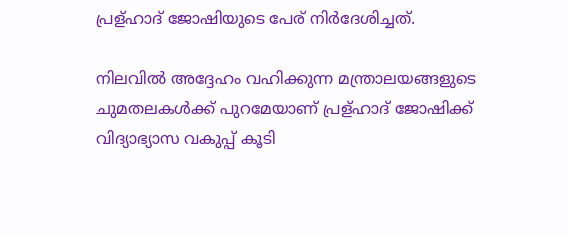പ്രള്ഹാദ് ജോഷിയുടെ പേര് നിര്‍ദേശിച്ചത്.

നിലവില്‍ അദ്ദേഹം വഹിക്കുന്ന മന്ത്രാലയങ്ങളുടെ ചുമതലകള്‍ക്ക് പുറമേയാണ് പ്രള്ഹാദ് ജോഷിക്ക് വിദ്യാഭ്യാസ വകുപ്പ് കൂടി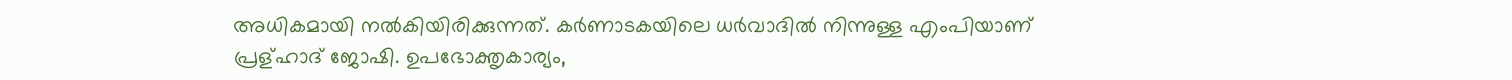അധികമായി നല്‍കിയിരിക്കുന്നത്. കര്‍ണാടകയിലെ ധര്‍വാദില്‍ നിന്നുള്ള എംപിയാണ് പ്രള്ഹാദ് ജോഷി. ഉപഭോക്തൃകാര്യം,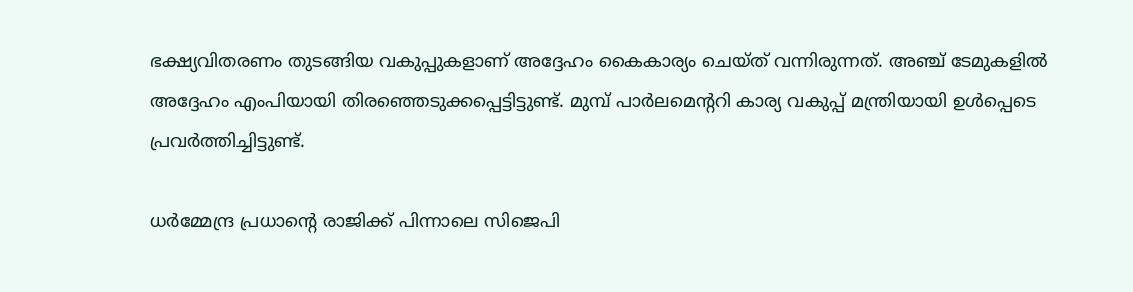ഭക്ഷ്യവിതരണം തുടങ്ങിയ വകുപ്പുകളാണ് അദ്ദേഹം കൈകാര്യം ചെയ്ത് വന്നിരുന്നത്. അഞ്ച് ടേമുകളില്‍ അദ്ദേഹം എംപിയായി തിരഞ്ഞെടുക്കപ്പെട്ടിട്ടുണ്ട്. മുമ്പ് പാര്‍ലമെന്ററി കാര്യ വകുപ്പ് മന്ത്രിയായി ഉള്‍പ്പെടെ പ്രവര്‍ത്തിച്ചിട്ടുണ്ട്.

ധര്‍മ്മേന്ദ്ര പ്രധാന്റെ രാജിക്ക് പിന്നാലെ സിജെപി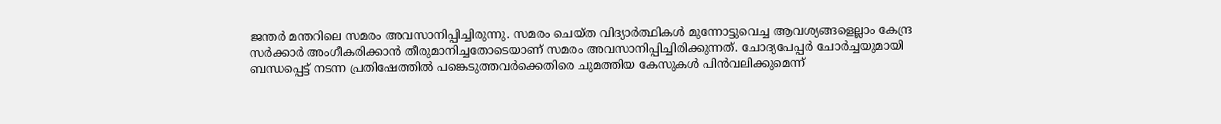ജന്തര്‍ മന്തറിലെ സമരം അവസാനിപ്പിച്ചിരുന്നു. സമരം ചെയ്ത വിദ്യാര്‍ത്ഥികള്‍ മുന്നോട്ടുവെച്ച ആവശ്യങ്ങളെല്ലാം കേന്ദ്ര സര്‍ക്കാര്‍ അംഗീകരിക്കാന്‍ തീരുമാനിച്ചതോടെയാണ് സമരം അവസാനിപ്പിച്ചിരിക്കുന്നത്. ചോദ്യപേപ്പര്‍ ചോര്‍ച്ചയുമായി ബന്ധപ്പെട്ട് നടന്ന പ്രതിഷേത്തില്‍ പങ്കെടുത്തവര്‍ക്കെതിരെ ചുമത്തിയ കേസുകള്‍ പിന്‍വലിക്കുമെന്ന്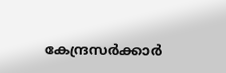കേന്ദ്രസര്‍ക്കാര്‍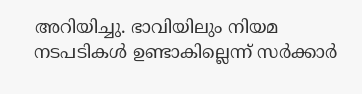അറിയിച്ചു. ഭാവിയിലും നിയമ നടപടികള്‍ ഉണ്ടാകില്ലെന്ന് സര്‍ക്കാര്‍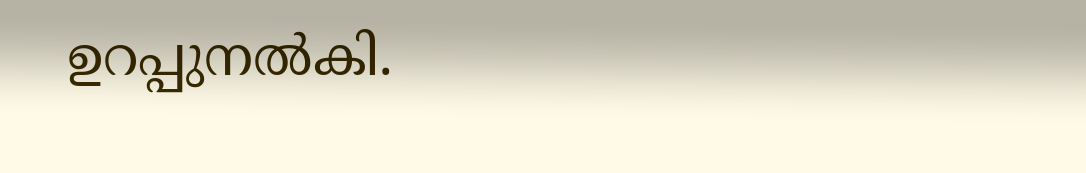ഉറപ്പുനല്‍കി.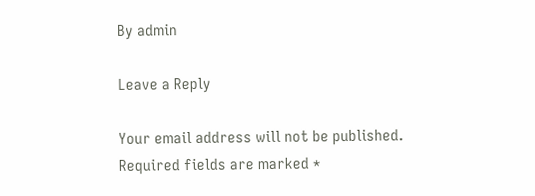By admin

Leave a Reply

Your email address will not be published. Required fields are marked *